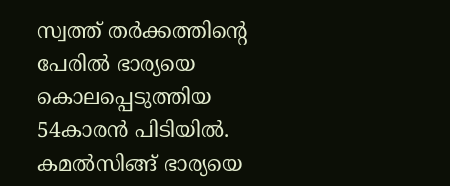സ്വത്ത് തര്‍ക്കത്തിന്‍റെ പേരില്‍ ഭാര്യയെ കൊലപ്പെടുത്തിയ 54കാരന്‍ പിടിയില്‍. കമല്‍സിങ്ങ് ഭാര്യയെ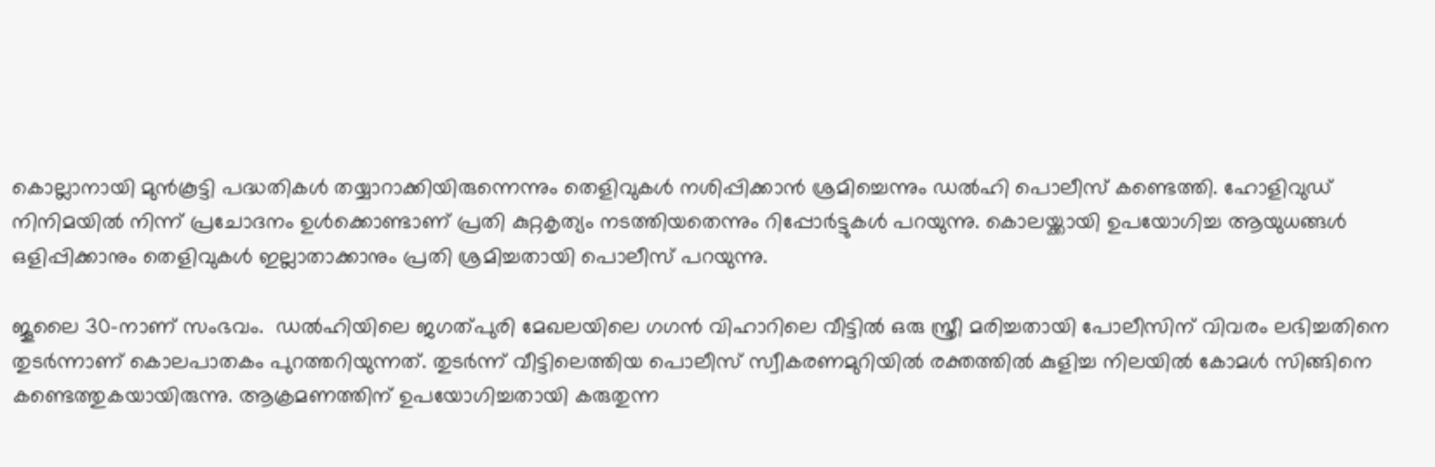കൊല്ലാനായി മുന്‍കൂട്ടി പദ്ധതികള്‍ തയ്യാറാക്കിയിരുന്നെന്നും തെളിവുകള്‍ നശിപ്പിക്കാന്‍ ശ്രമിച്ചെന്നും ഡല്‍ഹി പൊലീസ് കണ്ടെത്തി. ഹോളിവുഡ് നിനിമയില്‍ നിന്ന് പ്രചോദനം ഉള്‍ക്കൊണ്ടാണ് പ്രതി കുറ്റകൃത്യം നടത്തിയതെന്നും റിപ്പോര്‍ട്ടുകള്‍ പറയുന്നു. കൊലയ്ക്കായി ഉപയോഗിച്ച ആയുധങ്ങള്‍ ഒളിപ്പിക്കാനും തെളിവുകള്‍ ഇല്ലാതാക്കാനും പ്രതി ശ്രമിച്ചതായി പൊലീസ് പറയുന്നു.

ജൂലൈ 30-നാണ് സംഭവം.  ഡൽഹിയിലെ ജഗത്പുരി മേഖലയിലെ ഗഗൻ വിഹാറിലെ വീട്ടിൽ ഒരു സ്ത്രീ മരിച്ചതായി പോലീസിന് വിവരം ലഭിച്ചതിനെ തുടർന്നാണ് കൊലപാതകം പുറത്തറിയുന്നത്. തുടര്‍ന്ന് വീട്ടിലെത്തിയ പൊലീസ് സ്വീകരണമുറിയിൽ രക്തത്തിൽ കുളിച്ച നിലയിൽ കോമൾ സിങ്ങിനെ കണ്ടെത്തുകയായിരുന്നു. ആക്രമണത്തിന് ഉപയോഗിച്ചതായി കരുതുന്ന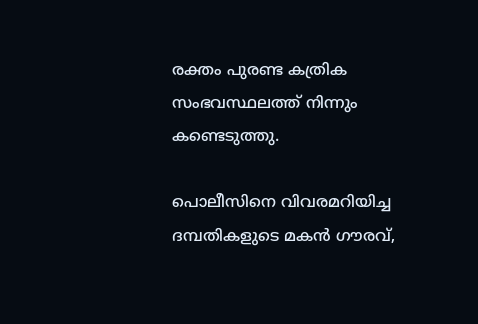രക്തം പുരണ്ട കത്രിക സംഭവസ്ഥലത്ത് നിന്നും കണ്ടെടുത്തു.

പൊലീസിനെ വിവരമറിയിച്ച ദമ്പതികളുടെ മകൻ ഗൗരവ്,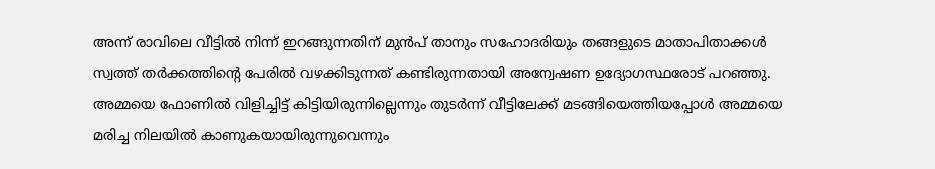അന്ന് രാവിലെ വീട്ടിൽ നിന്ന് ഇറങ്ങുന്നതിന് മുൻപ് താനും സഹോദരിയും തങ്ങളുടെ മാതാപിതാക്കൾ സ്വത്ത് തർക്കത്തിന്‍റെ പേരിൽ വഴക്കിടുന്നത് കണ്ടിരുന്നതായി അന്വേഷണ ഉദ്യോഗസ്ഥരോട് പറഞ്ഞു. അമ്മയെ ഫോണില്‍ വിളിച്ചിട്ട് കിട്ടിയിരുന്നില്ലെന്നും തുടര്‍ന്ന് വീട്ടിലേക്ക് മടങ്ങിയെത്തിയപ്പോൾ അമ്മയെ മരിച്ച നിലയിൽ കാണുകയായിരുന്നുവെന്നും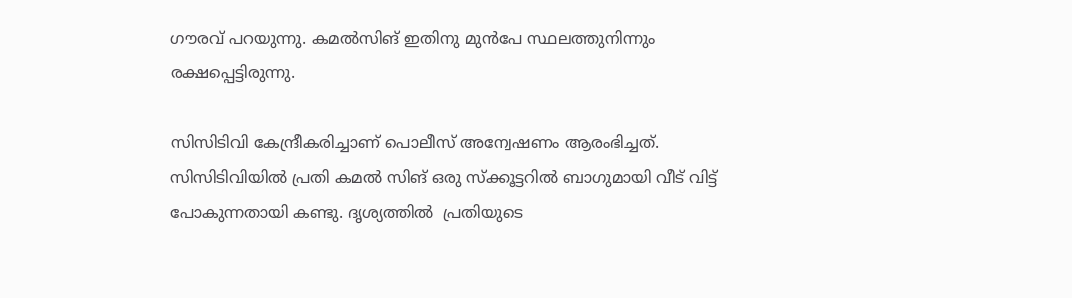ഗൗരവ് പറയുന്നു. കമല്‍സിങ് ഇതിനു മുന്‍പേ സ്ഥലത്തുനിന്നും രക്ഷപ്പെട്ടിരുന്നു.

സിസിടിവി കേന്ദ്രീകരിച്ചാണ് പൊലീസ് അന്വേഷണം ആരംഭിച്ചത്. സിസിടിവിയില്‍ പ്രതി കമൽ സിങ് ഒരു സ്ക്കൂട്ടറില്‍ ബാഗുമായി വീട് വിട്ട് പോകുന്നതായി കണ്ടു. ദൃശ്യത്തില്‍  പ്രതിയുടെ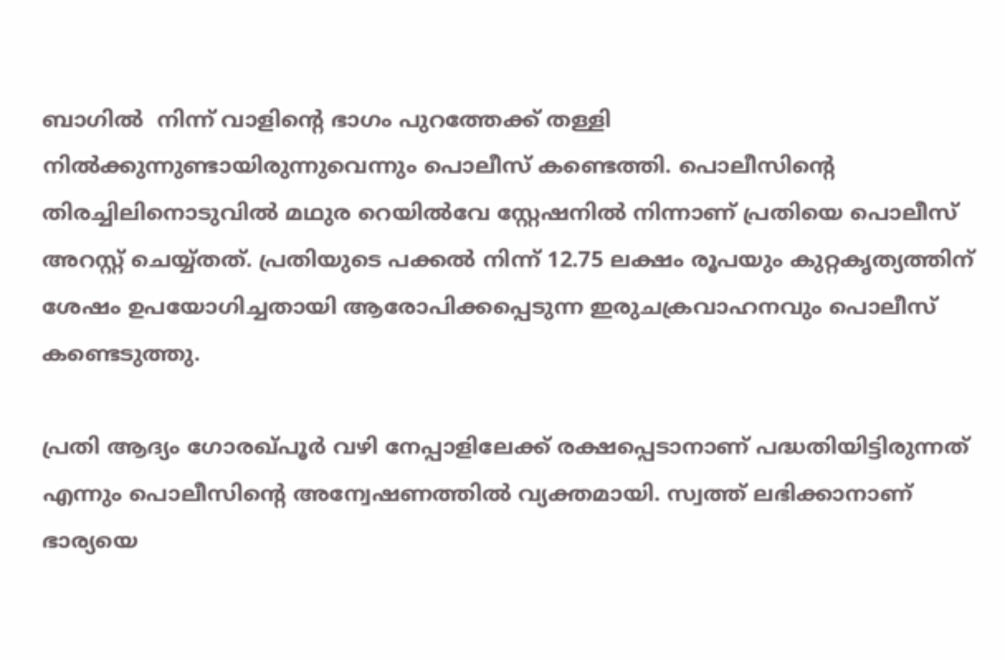ബാഗില്‍  നിന്ന് വാളിന്‍റെ ഭാഗം പുറത്തേക്ക് തള്ളി നിൽക്കുന്നുണ്ടായിരുന്നുവെന്നും പൊലീസ് കണ്ടെത്തി. പൊലീസിന്‍റെ  തിരച്ചിലിനൊടുവില്‍ മഥുര റെയില്‍വേ സ്റ്റേഷനില്‍ നിന്നാണ് പ്രതിയെ പൊലീസ് അറസ്റ്റ് ചെയ്യ്തത്. പ്രതിയുടെ പക്കല്‍ നിന്ന് 12.75 ലക്ഷം രൂപയും കുറ്റകൃത്യത്തിന് ശേഷം ഉപയോഗിച്ചതായി ആരോപിക്കപ്പെടുന്ന ഇരുചക്രവാഹനവും പൊലീസ് കണ്ടെടുത്തു.

പ്രതി ആദ്യം ഗോരഖ്പൂർ വഴി നേപ്പാളിലേക്ക് രക്ഷപ്പെടാനാണ് പദ്ധതിയിട്ടിരുന്നത് എന്നും പൊലീസിന്‍റെ അന്വേഷണത്തില്‍ വ്യക്തമായി. സ്വത്ത് ലഭിക്കാനാണ് ഭാര്യയെ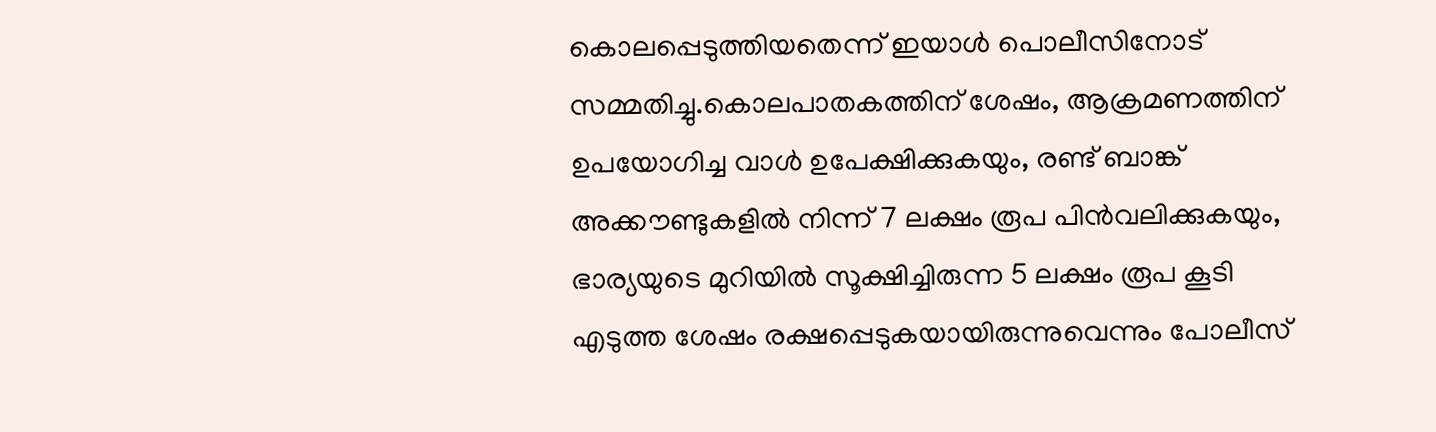കൊലപ്പെടുത്തിയതെന്ന് ഇയാള്‍ പൊലീസിനോട് സമ്മതിച്ചു.കൊലപാതകത്തിന് ശേഷം, ആക്രമണത്തിന് ഉപയോഗിച്ച വാൾ ഉപേക്ഷിക്കുകയും, രണ്ട് ബാങ്ക് അക്കൗണ്ടുകളിൽ നിന്ന് 7 ലക്ഷം രൂപ പിൻവലിക്കുകയും, ഭാര്യയുടെ മുറിയിൽ സൂക്ഷിച്ചിരുന്ന 5 ലക്ഷം രൂപ കൂടി എടുത്ത ശേഷം രക്ഷപ്പെടുകയായിരുന്നുവെന്നും പോലീസ്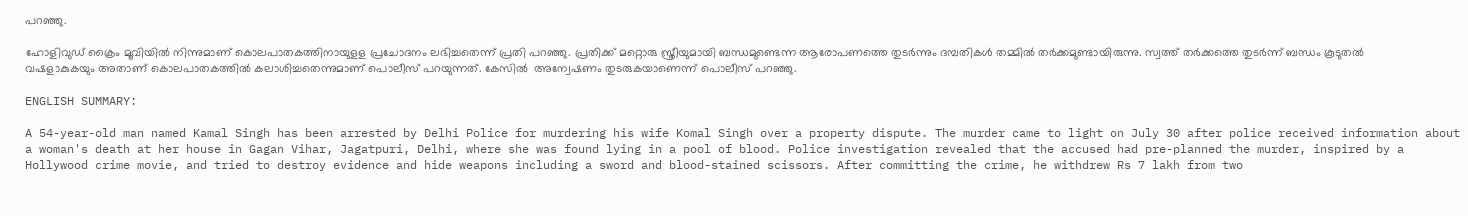പറഞ്ഞു.

ഹോളിവുഡ് ക്രൈം മൂവിയില്‍ നിന്നുമാണ് കൊലപാതകത്തിനായുളള പ്രചോദനം ലഭിച്ചതെന്ന് പ്രതി പറഞ്ഞു. പ്രതിക്ക് മറ്റൊരു സ്ത്രീയുമായി ബന്ധമുണ്ടെന്ന ആരോപണത്തെ തുടർന്നും ദമ്പതികള്‍ തമ്മില്‍ തര്‍ക്കമുണ്ടായിരുന്നു. സ്വത്ത് തർക്കത്തെ തുടർന്ന് ബന്ധം കൂടുതൽ വഷളാകുകയും അതാണ് കൊലപാതകത്തിൽ കലാശിച്ചതെന്നുമാണ് പൊലീസ് പറയുന്നത്. കേസില്‍  അന്വേഷണം തുടരുകയാണെന്ന് പൊലീസ് പറഞ്ഞു.

ENGLISH SUMMARY:

A 54-year-old man named Kamal Singh has been arrested by Delhi Police for murdering his wife Komal Singh over a property dispute. The murder came to light on July 30 after police received information about a woman's death at her house in Gagan Vihar, Jagatpuri, Delhi, where she was found lying in a pool of blood. Police investigation revealed that the accused had pre-planned the murder, inspired by a Hollywood crime movie, and tried to destroy evidence and hide weapons including a sword and blood-stained scissors. After committing the crime, he withdrew Rs 7 lakh from two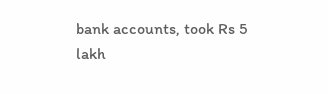bank accounts, took Rs 5 lakh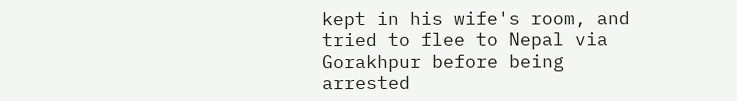kept in his wife's room, and tried to flee to Nepal via Gorakhpur before being arrested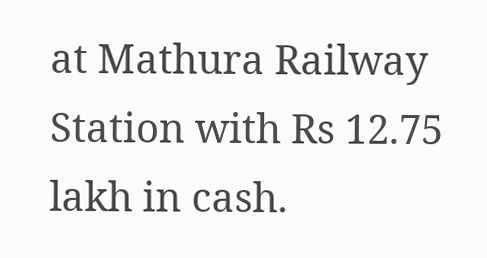at Mathura Railway Station with Rs 12.75 lakh in cash.